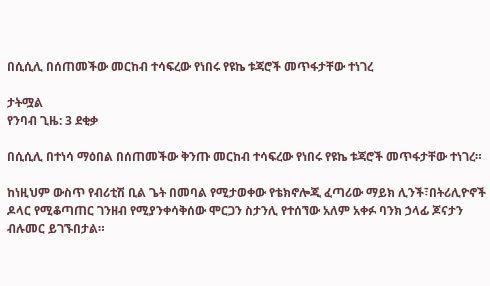በሲሲሊ በሰጠመችው መርከብ ተሳፍረው የነበሩ የዩኬ ቱጃሮች መጥፋታቸው ተነገረ

ታትሟል
የንባብ ጊዜ: 3 ደቂቃ

በሲሲሊ በተነሳ ማዕበል በሰጠመችው ቅንጡ መርከብ ተሳፍረው የነበሩ የዩኬ ቱጃሮች መጥፋታቸው ተነገረ።

ከነዚህም ውስጥ የብሪቲሽ ቢል ጌት በመባል የሚታወቀው የቴክኖሎጂ ፈጣሪው ማይክ ሊንች፣በትሪሊዮኖች ዶላር የሚቆጣጠር ገንዘብ የሚያንቀሳቅሰው ሞርጋን ስታንሊ የተሰኘው አለም አቀፉ ባንክ ኃላፊ ጆናታን ብሉመር ይገኙበታል።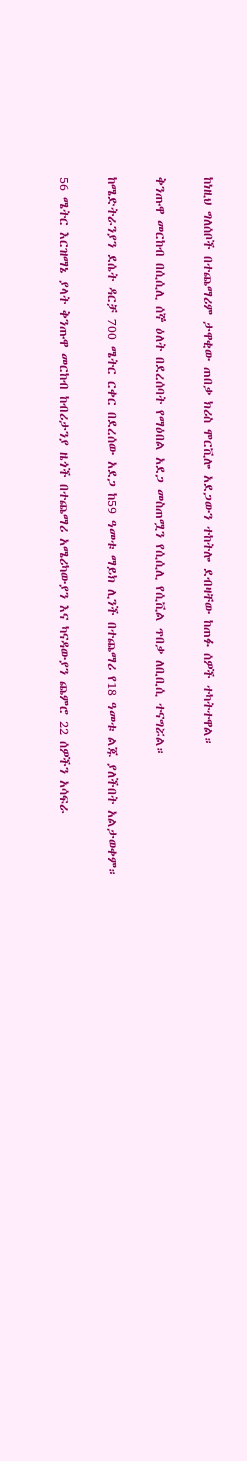ከነዚህ ግለሰቦች በተጨማሪም ታዋቂው ጠበቃ ክሪስ ሞርቪሎ አደጋውን ተከትሎ ደብዛቸው ከጠፉ ሰዎች ተካትተዋል።

ቅንጡዋ መርከብ በሲሲሊ ሰኞ ዕለት በደረሰባት የማዕበል አደጋ መስጠሟን የሲሲሊ የሲቪል ጥበቃ ለቢቢሲ ተናግሯል።

ከሜድትራንያን ደሴት ዳርቻ 700 ሜትር ርቀር በደረሰው አደጋ ከ59 ዓመቱ ማይክ ሊንች በተጨማሪ የ18 ዓመቱ ልጁ ያለችበት አልታወቀም።

56 ሜትር እርዝማኔ ያላት ቅንጡዋ መርከብ ከብሪታንያ ዜጎች በተጨማሪ አሜሪካውያን እና ካናዳውያን ጨምሮ 22 ሰዎችን አሳፍራ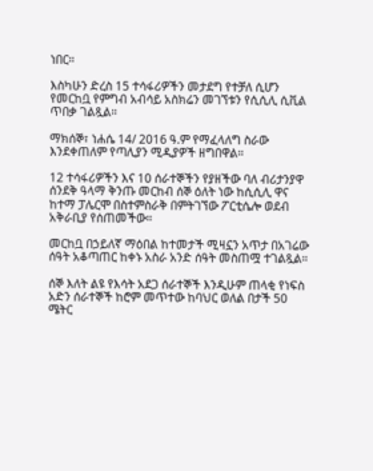ነበር።

እስካሁን ድረስ 15 ተሳፋሪዎችን መታደግ የተቻለ ሲሆን የመርከቧ የምግብ አብሳይ አስክሬን መገኘቱን የሲሲሊ ሲቪል ጥበቃ ገልጿል።

ማክሰኞ፣ ነሐሴ 14/ 2016 ዓ.ም የማፈላለግ ስራው እንደቀጠለም የጣሊያን ሚዲያዎች ዘግበዋል።

12 ተሳፋሪዎችን እና 10 ሰራተኞችን የያዘችው ባለ ብሪታንያዋ ሰንደቅ ዓላማ ቅንጡ መርከብ ሰኞ ዕለት ነው ከሲሲሊ ዋና ከተማ ፓሌርሞ በስተምስራቅ በምትገኘው ፖርቲሴሎ ወደብ አቅራቢያ የሰጠመችው።

መርከቧ በኃይለኛ ማዕበል ከተመታች ሚዛኗን አጥታ በአገሬው ሰዓት አቆጣጠር ከቀኑ አስራ አንድ ሰዓት መስጠሟ ተገልጿል።

ሰኞ እለት ልዩ የእሳት አደጋ ሰራተኞች እንዲሁም ጠላቂ የነፍስ አድን ሰራተኞች ከሮም መጥተው ከባህር ወለል በታች 50 ሜትር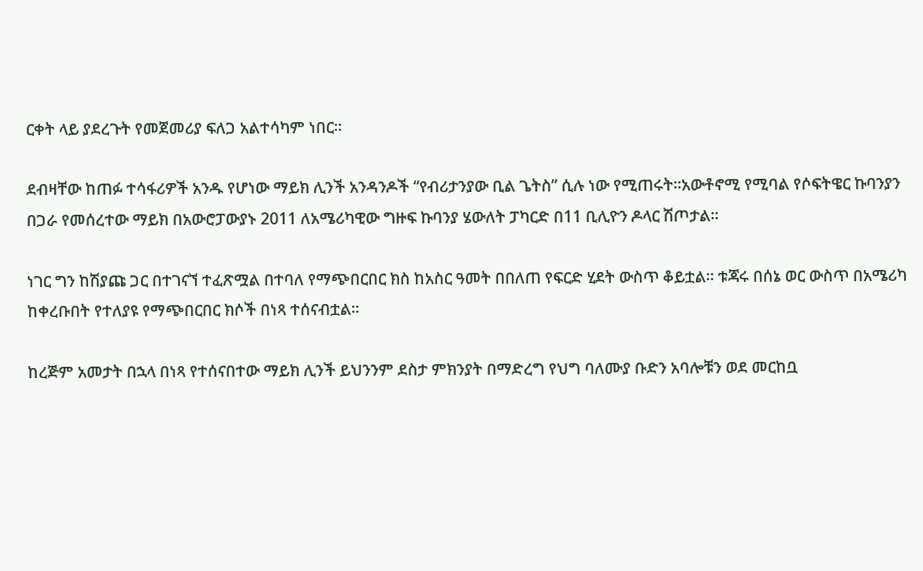ርቀት ላይ ያደረጉት የመጀመሪያ ፍለጋ አልተሳካም ነበር።

ደብዛቸው ከጠፉ ተሳፋሪዎች አንዱ የሆነው ማይክ ሊንች አንዳንዶች “የብሪታንያው ቢል ጌትስ” ሲሉ ነው የሚጠሩት።አውቶኖሚ የሚባል የሶፍትዌር ኩባንያን በጋራ የመሰረተው ማይክ በአውሮፓውያኑ 2011 ለአሜሪካዊው ግዙፍ ኩባንያ ሄውለት ፓካርድ በ11 ቢሊዮን ዶላር ሽጦታል።

ነገር ግን ከሽያጩ ጋር በተገናኘ ተፈጽሟል በተባለ የማጭበርበር ክስ ከአስር ዓመት በበለጠ የፍርድ ሂደት ውስጥ ቆይቷል። ቱጃሩ በሰኔ ወር ውስጥ በአሜሪካ ከቀረቡበት የተለያዩ የማጭበርበር ክሶች በነጻ ተሰናብቷል።

ከረጅም አመታት በኋላ በነጻ የተሰናበተው ማይክ ሊንች ይህንንም ደስታ ምክንያት በማድረግ የህግ ባለሙያ ቡድን አባሎቹን ወደ መርከቧ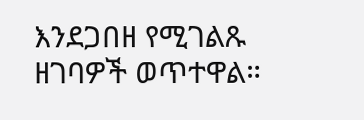እንደጋበዘ የሚገልጹ ዘገባዎች ወጥተዋል።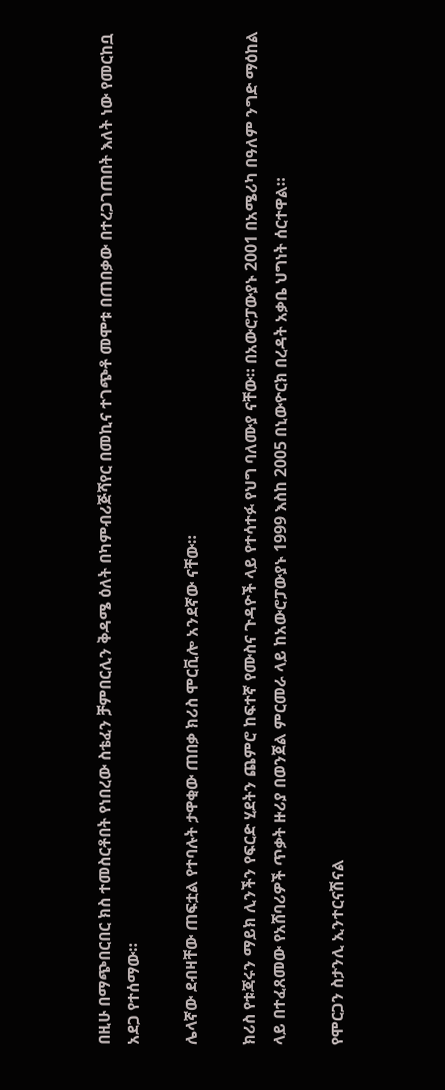በዚሁ በማጭበርበር ክስ ተመስርቶበት የነበረው ስቴፈን ቻምበርሊን ቅዳሜ ዕለት በካምብሪጅሻየር በመኪና ተገጭቶ መሞቱ በጠበቃው በተረጋገጠበት እለት ነው የመርከቧ አደጋ የተሰማው።

ሌላኛው ደብዛቸው ጠፍቷል የተባሉት ታዋቂው ጠበቃ ክሪስ ሞርቪሎ አንደኛው ናቸው።

ክሪስ የቱጃሩን ማይክ ሊንችን የፍርድ ሂደትን ጨምሮ ከፍተኛ የሙስና ጉዳዮች ላይ የተሳተፉ የህግ ባለሙያ ናቸው። በአውሮፓውያኑ 2001 በአሜሪካ በዓለም ንግድ ማዕከል ላይ በተፈጸመው የአሸባሪዎች ጥቃት ዙሪያ በወንጀል ምርመራ ላይ ከአውሮፓውያኑ 1999 እስከ 2005 በኒውዮርክ በረዳት አቃቤ ህግነት ሰርተዋል።

የሞርጋን ስታንሊ ኢንተርናሽናል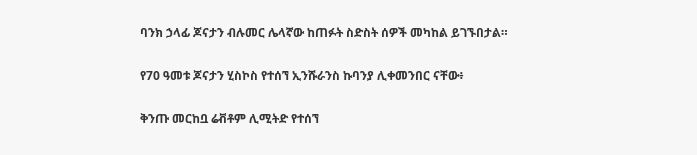ባንክ ኃላፊ ጆናታን ብሉመር ሌላኛው ከጠፉት ስድስት ሰዎች መካከል ይገኙበታል።

የ70 ዓመቱ ጆናታን ሂስኮስ የተሰኘ ኢንሹራንስ ኩባንያ ሊቀመንበር ናቸው፥

ቅንጡ መርከቧ ሬቭቶም ሊሚትድ የተሰኘ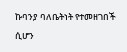ኩባንያ ባለቤትነት የተመዘገበች ሲሆን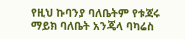የዚህ ኩባንያ ባለቤትም የቱጃሩ ማይክ ባለቤት አንጄላ ባካሬስ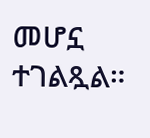መሆኗ ተገልጿል።